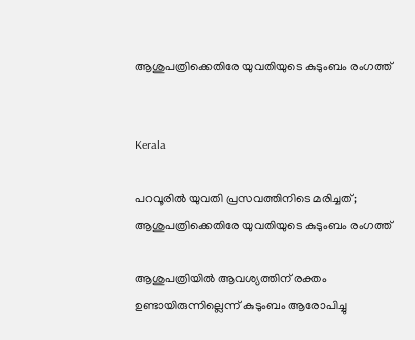ആശുപത്രിക്കെതിരേ യുവതിയുടെ കുടുംബം രംഗത്ത്


Kerala

പറവൂരിൽ യുവതി പ്രസവത്തിനിടെ മരിച്ചത്; ആശുപത്രിക്കെതിരേ യുവതിയുടെ കുടുംബം രംഗത്ത്

ആശുപത്രിയിൽ ആവശ്യത്തിന് രക്തം ഉണ്ടായിരുന്നില്ലെന്ന് കുടുംബം ആരോപിച്ചു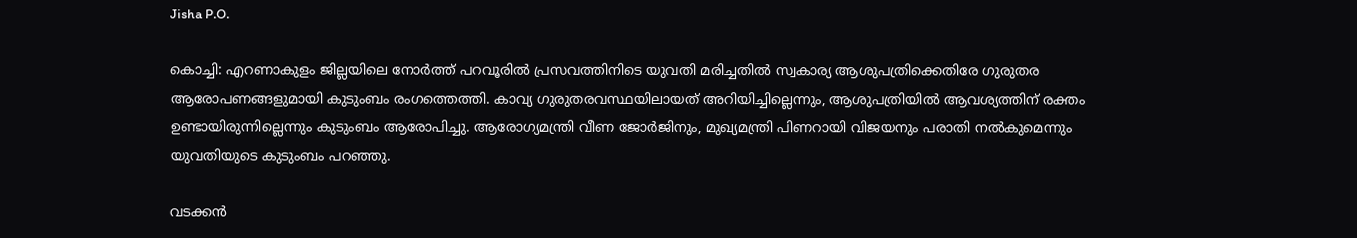Jisha P.O.

കൊച്ചി: എറണാകുളം ജില്ലയിലെ നോർത്ത് പറവൂരിൽ പ്രസവത്തിനിടെ യുവതി മരിച്ചതിൽ സ്വകാര്യ ആശുപത്രിക്കെതിരേ ഗുരുതര ആരോപണങ്ങളുമായി കുടുംബം രംഗത്തെത്തി. കാവ്യ ഗുരുതരവസ്ഥയിലായത് അറിയിച്ചില്ലെന്നും, ആശുപത്രിയിൽ ആവശ്യത്തിന് രക്തം ഉണ്ടായിരുന്നില്ലെന്നും കുടുംബം ആരോപിച്ചു. ആരോഗ്യമന്ത്രി വീണ ജോർജിനും, മുഖ്യമന്ത്രി പിണറായി വിജയനും പരാതി നൽകുമെന്നും യുവതിയുടെ കുടുംബം പറഞ്ഞു.

വടക്കൻ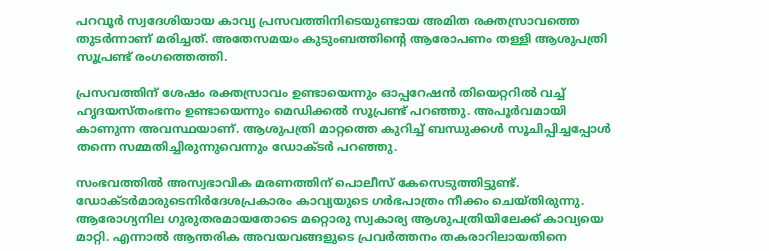പറവൂർ സ്വദേശിയായ കാവ്യ പ്രസവത്തിനിടെയുണ്ടായ അമിത രക്തസ്രാവത്തെ തുടർന്നാണ് മരിച്ചത്. അതേസമയം കുടുംബത്തിന്‍റെ ആരോപണം തള്ളി ആശുപത്രി സൂപ്രണ്ട് രംഗത്തെത്തി.

പ്രസവത്തിന് ശേഷം രക്തസ്രാവം ഉണ്ടായെന്നും ഓപ്പറേഷൻ തിയെറ്ററിൽ വച്ച് ഹൃദയസ്തംഭനം ഉണ്ടായെന്നും മെഡിക്കൽ സൂപ്രണ്ട് പറഞ്ഞു. അപൂർവമായി കാണുന്ന അവസ്ഥയാണ്. ആശുപത്രി മാറ്റത്തെ കുറിച്ച് ബന്ധുക്കൾ സൂചിപ്പിച്ചപ്പോൾ തന്നെ സമ്മതിച്ചിരുന്നുവെന്നും ഡോക്‌ടർ പറഞ്ഞു.

സംഭവത്തിൽ അസ്വഭാവിക മരണത്തിന് പൊലീസ് കേസെടുത്തിട്ടുണ്ട്. ഡോക്‌ടർമാരുടെനിർദേശപ്രകാരം കാവ്യയുടെ ഗർഭപാത്രം നീക്കം ചെയ്തിരുന്നു. ആരോഗ്യനില ഗുരുതരമായതോടെ മറ്റൊരു സ്വകാര്യ ആശുപത്രിയിലേക്ക് കാവ്യയെ മാറ്റി. എന്നാൽ ആന്തരിക അവയവങ്ങളുടെ പ്രവർത്തനം തകരാറിലായതിനെ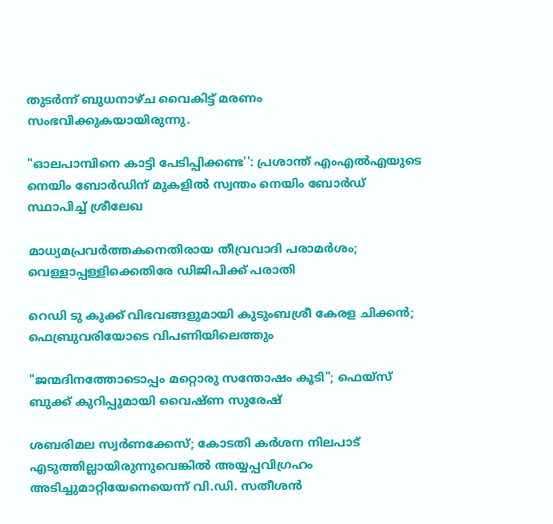തുടർന്ന് ബുധനാഴ്ച വൈകിട്ട് മരണം സംഭവിക്കുകയായിരുന്നു.

"ഓലപാമ്പിനെ കാട്ടി പേടിപ്പിക്കണ്ട'': പ്രശാന്ത് എംഎൽഎയുടെ നെയിം ബോർഡിന് മുകളിൽ സ്വന്തം നെയിം ബോർഡ് സ്ഥാപിച്ച് ശ്രീലേഖ

മാധ്യമപ്രവർത്തകനെതിരായ തീവ്രവാദി പരാമർശം; വെള്ളാപ്പള്ളിക്കെതിരേ ഡിജിപിക്ക് പരാതി

റെഡി ടു കുക്ക് വിഭവങ്ങളുമായി കുടുംബശ്രീ കേരള ചിക്കൻ; ഫെബ്രുവരിയോടെ വിപണിയിലെത്തും

"ജന്മദിനത്തോടൊപ്പം മറ്റൊരു സന്തോഷം കൂടി"; ഫെയ്സ് ബുക്ക് കുറിപ്പുമായി വൈഷ്ണ സുരേഷ്

ശബരിമല സ്വർണക്കേസ്; കോടതി കർശന നിലപാട് എടുത്തില്ലായിരുന്നുവെങ്കിൽ അയ്യപ്പവിഗ്രഹം അടിച്ചുമാറ്റിയേനെയെന്ന് വി.ഡി. സതീശൻ